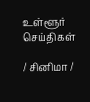உள்ளூர் செய்திகள்

/ சினிமா /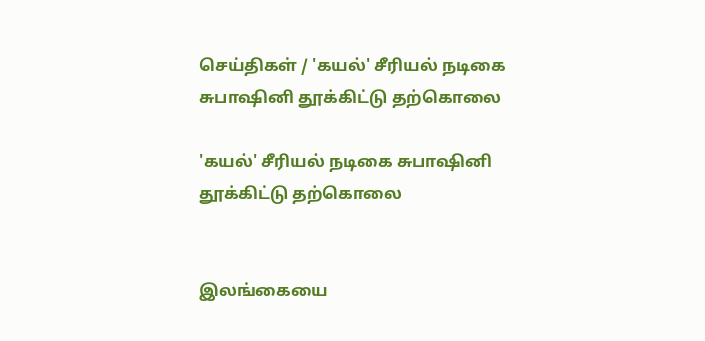செய்திகள் / 'கயல்' சீரியல் நடிகை சுபாஷினி தூக்கிட்டு தற்கொலை

'கயல்' சீரியல் நடிகை சுபாஷினி தூக்கிட்டு தற்கொலை


இலங்கையை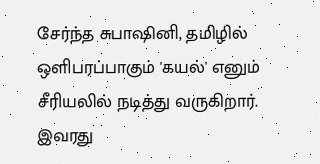சேர்ந்த சுபாஷினி, தமிழில் ஒளிபரப்பாகும் 'கயல்' எனும் சீரியலில் நடித்து வருகிறார். இவரது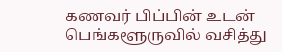கணவர் பிப்பின் உடன் பெங்களூருவில் வசித்து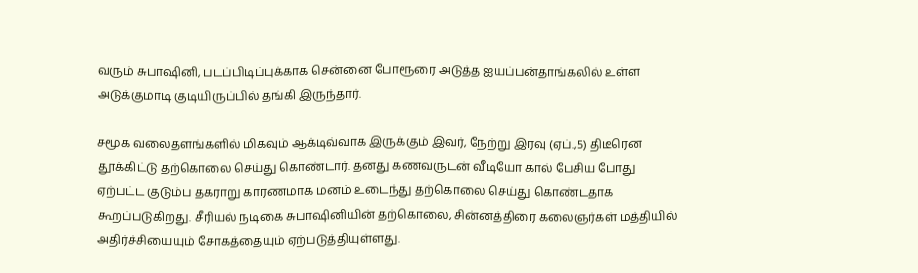வரும் சுபாஷினி, படப்பிடிப்புக்காக சென்னை போரூரை அடுத்த ஐயப்பன்தாங்கலில் உள்ள அடுக்குமாடி குடியிருப்பில் தங்கி இருந்தார்.

சமூக வலைதளங்களில் மிகவும் ஆக்டிவ்வாக இருக்கும் இவர், நேற்று இரவு (ஏப்.,5) திடீரென தூக்கிட்டு தற்கொலை செய்து கொண்டார். தனது கணவருடன் வீடியோ கால் பேசிய போது ஏற்பட்ட குடும்ப தகராறு காரணமாக மனம் உடைந்து தற்கொலை செய்து கொண்டதாக கூறப்படுகிறது. சீரியல் நடிகை சுபாஷினியின் தற்கொலை, சின்னத்திரை கலைஞர்கள் மத்தியில் அதிர்ச்சியையும் சோகத்தையும் ஏற்படுத்தியுள்ளது.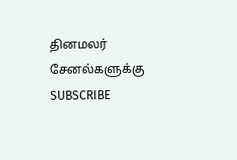தினமலர் சேனல்களுக்கு SUBSCRIBE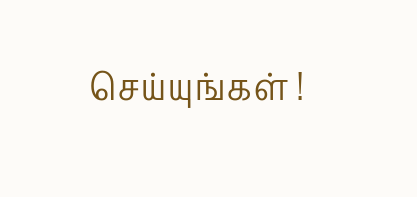செய்யுங்கள் !